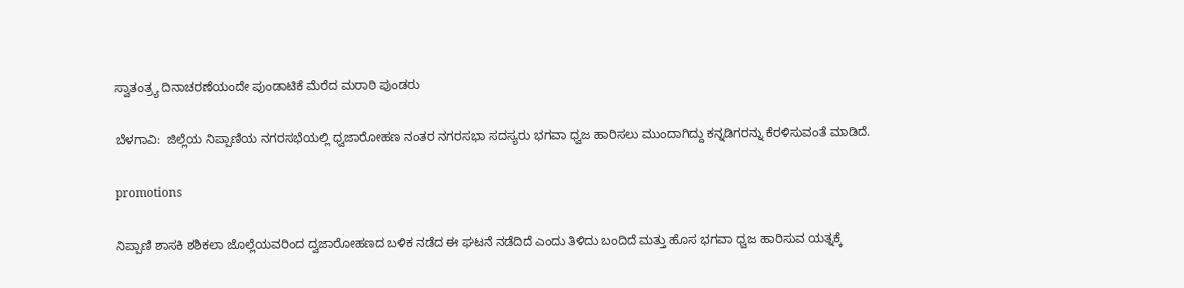ಸ್ವಾತಂತ್ರ್ಯ ದಿನಾಚರಣೆಯಂದೇ ಪುಂಡಾಟಿಕೆ ಮೆರೆದ ಮರಾಠಿ ಪುಂಡರು

ಬೆಳಗಾವಿ:  ಜಿಲ್ಲೆಯ ನಿಪ್ಪಾಣಿಯ ನಗರಸಭೆಯಲ್ಲಿ ಧ್ವಜಾರೋಹಣ ನಂತರ ನಗರಸಭಾ ಸದಸ್ಯರು ಭಗವಾ ಧ್ವಜ ಹಾರಿಸಲು ಮುಂದಾಗಿದ್ದು ಕನ್ನಡಿಗರನ್ನು ಕೆರಳಿಸುವಂತೆ ಮಾಡಿದೆ.

promotions

ನಿಪ್ಪಾಣಿ ಶಾಸಕಿ ಶಶಿಕಲಾ ಜೊಲ್ಲೆಯವರಿಂದ ದ್ವಜಾರೋಹಣದ ಬಳಿಕ ನಡೆದ ಈ ಘಟನೆ ನಡೆದಿದೆ ಎಂದು ತಿಳಿದು ಬಂದಿದೆ ಮತ್ತು ಹೊಸ ಭಗವಾ ಧ್ವಜ ಹಾರಿಸುವ ಯತ್ನಕ್ಕೆ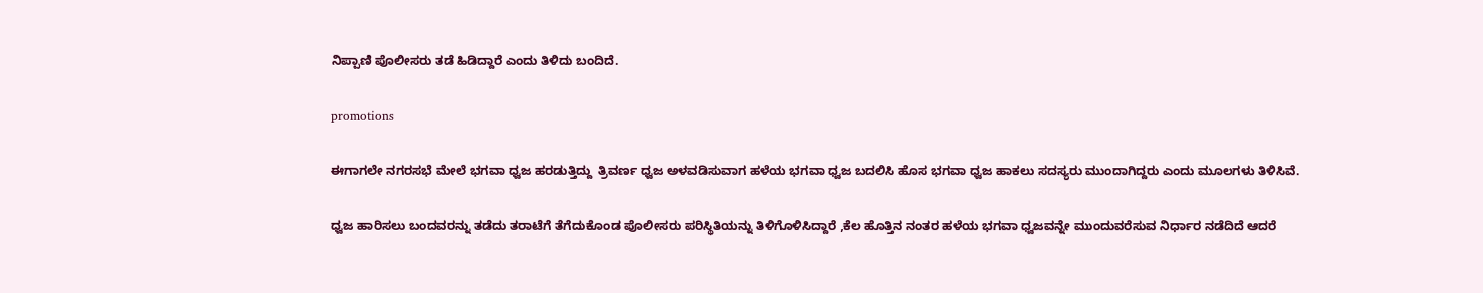ನಿಪ್ಪಾಣಿ ಪೊಲೀಸರು ತಡೆ ಹಿಡಿದ್ದಾರೆ ಎಂದು ತಿಳಿದು ಬಂದಿದೆ.

promotions

ಈಗಾಗಲೇ ನಗರಸಭೆ ಮೇಲೆ‌ ಭಗವಾ ಧ್ವಜ ಹರಡುತ್ತಿದ್ದು  ತ್ರಿವರ್ಣ ಧ್ವಜ‌ ಅಳವಡಿಸುವಾಗ ಹಳೆಯ ಭಗವಾ ಧ್ವಜ ಬದಲಿಸಿ ಹೊಸ ಭಗವಾ ಧ್ವಜ ಹಾಕಲು‌ ಸದಸ್ಯರು ಮುಂದಾಗಿದ್ದರು ಎಂದು ಮೂಲಗಳು ತಿಳಿಸಿವೆ.

ಧ್ವಜ ಹಾರಿಸಲು ಬಂದವರನ್ನು ತಡೆದು ತರಾಟೆಗೆ ತೆಗೆದುಕೊಂಡ ಪೊಲೀಸರು ಪರಿಸ್ಥಿತಿಯನ್ನು ತಿಳಿಗೊಳಿಸಿದ್ದಾರೆ ,ಕೆಲ‌ ಹೊತ್ತಿನ‌ ನಂತರ ಹಳೆಯ ಭಗವಾ ಧ್ವಜವನ್ನೇ ಮುಂದುವರೆಸುವ ನಿರ್ಧಾರ ನಡೆದಿದೆ ಆದರೆ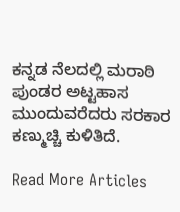ಕನ್ನಡ ನೆಲದಲ್ಲಿ ಮರಾಠಿ ಪುಂಡರ ಅಟ್ಟಹಾಸ ಮುಂದುವರೆದರು ಸರಕಾರ ಕಣ್ಮುಚ್ಚಿ ಕುಳಿತಿದೆ.

Read More Articles